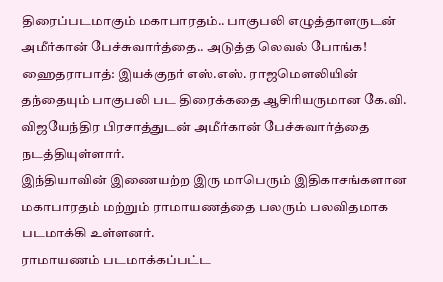திரைப்படமாகும் மகாபாரதம்.. பாகுபலி எழுத்தாளருடன் அமீர்கான் பேச்சுவார்த்தை.. அடுத்த லெவல் போங்க!
ஹைதராபாத்: இயக்குநர் எஸ்.எஸ். ராஜமெளலியின் தந்தையும் பாகுபலி பட திரைக்கதை ஆசிரியருமான கே.வி. விஜயேந்திர பிரசாத்துடன் அமீர்கான் பேச்சுவார்த்தை நடத்தியுள்ளார்.
இந்தியாவின் இணையற்ற இரு மாபெரும் இதிகாசங்களான மகாபாரதம் மற்றும் ராமாயணத்தை பலரும் பலவிதமாக படமாக்கி உள்ளனர்.
ராமாயணம் படமாக்கப்பட்ட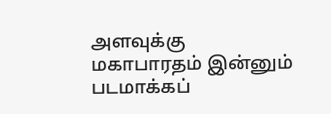அளவுக்கு மகாபாரதம் இன்னும் படமாக்கப்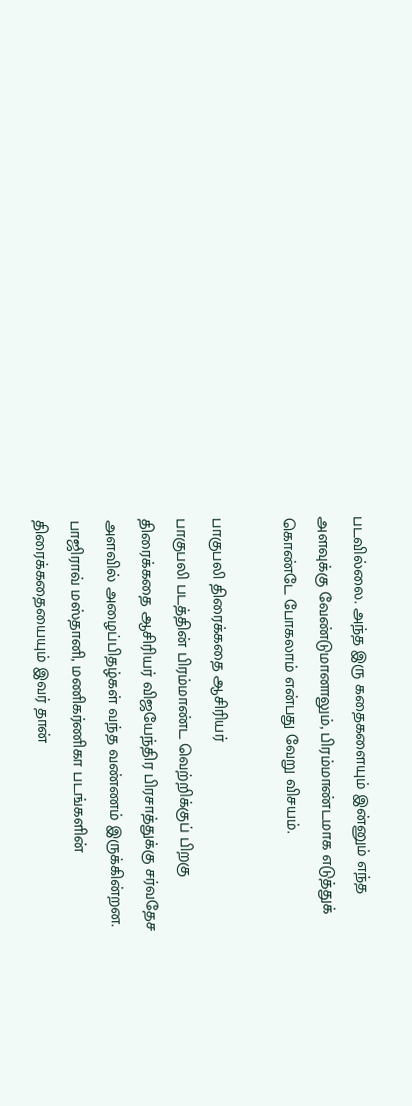படவில்லை. அந்த இரு கதைகளையும் இன்னும் எந்த அளவுக்கு வேண்டுமானாலும், பிரம்மாண்டமாக எடுத்துக் கொண்டே போகலாம் என்பது வேறு விசயம்.

பாகுபலி திரைக்கதை ஆசிரியர்
பாகுபலி படத்தின் பிரம்மாண்ட வெற்றிக்குப் பிறகு திரைக்கதை ஆசிரியர் விஜயேந்திர பிரசாத்துக்கு சர்வதேச அளவில் அழைப்பிதழ்கள் வந்த வண்ணம் இருக்கின்றன. பாஜிராவ் மஸ்தானி, மணிகர்ணிகா படங்களின் திரைக்கதையையும் இவர் தான்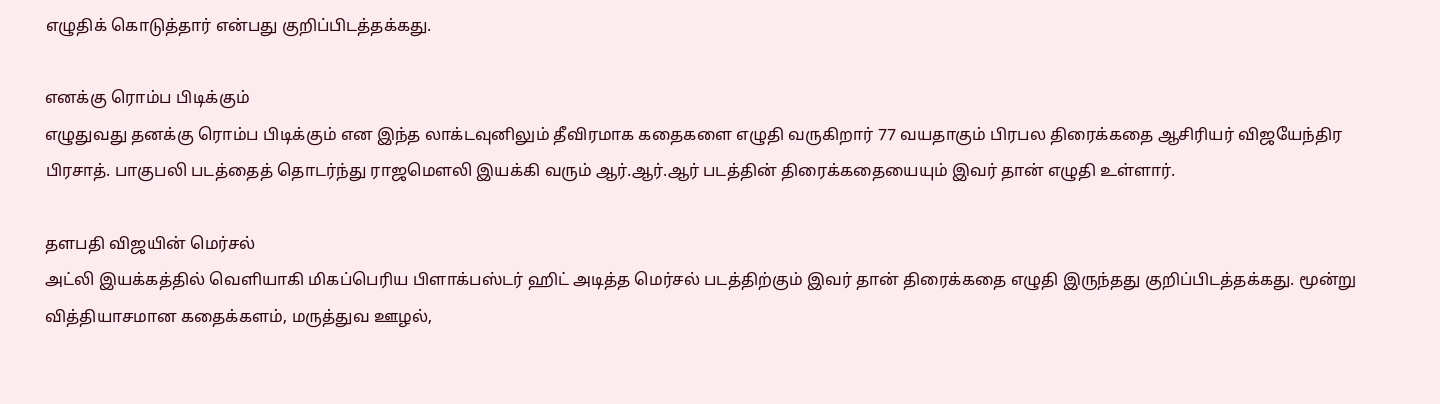எழுதிக் கொடுத்தார் என்பது குறிப்பிடத்தக்கது.

எனக்கு ரொம்ப பிடிக்கும்
எழுதுவது தனக்கு ரொம்ப பிடிக்கும் என இந்த லாக்டவுனிலும் தீவிரமாக கதைகளை எழுதி வருகிறார் 77 வயதாகும் பிரபல திரைக்கதை ஆசிரியர் விஜயேந்திர பிரசாத். பாகுபலி படத்தைத் தொடர்ந்து ராஜமெளலி இயக்கி வரும் ஆர்.ஆர்.ஆர் படத்தின் திரைக்கதையையும் இவர் தான் எழுதி உள்ளார்.

தளபதி விஜயின் மெர்சல்
அட்லி இயக்கத்தில் வெளியாகி மிகப்பெரிய பிளாக்பஸ்டர் ஹிட் அடித்த மெர்சல் படத்திற்கும் இவர் தான் திரைக்கதை எழுதி இருந்தது குறிப்பிடத்தக்கது. மூன்று வித்தியாசமான கதைக்களம், மருத்துவ ஊழல்,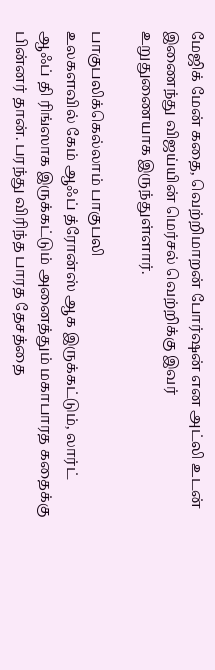மேஜிக் மேன் கதை, வெற்றிமாறன் போர்ஷன் என அட்லி உடன் இணைந்து விஜய்யின் மெர்சல் வெற்றிக்கு இவர் உறுதுணையாக இருந்துள்ளார்.

பாகுபலிக்கெல்லாம் பாகுபலி
உலகளவில் கேம் ஆஃப் த்ரோன்ஸ் ஆக இருக்கட்டும், லார்ட் ஆஃப் தி ரிங்ஸாக இருக்கட்டும் அனைத்தும் மகாபாரத கதைக்கு பின்னர் தான். பரந்து விரிந்த பாரத தேசத்தை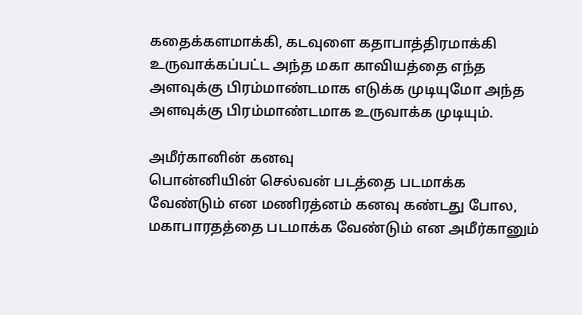கதைக்களமாக்கி, கடவுளை கதாபாத்திரமாக்கி உருவாக்கப்பட்ட அந்த மகா காவியத்தை எந்த அளவுக்கு பிரம்மாண்டமாக எடுக்க முடியுமோ அந்த அளவுக்கு பிரம்மாண்டமாக உருவாக்க முடியும்.

அமீர்கானின் கனவு
பொன்னியின் செல்வன் படத்தை படமாக்க வேண்டும் என மணிரத்னம் கனவு கண்டது போல, மகாபாரதத்தை படமாக்க வேண்டும் என அமீர்கானும்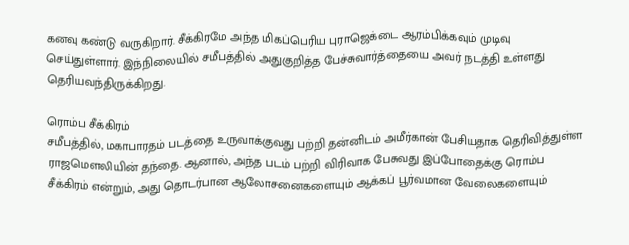கனவு கண்டு வருகிறார். சீக்கிரமே அந்த மிகப்பெரிய புராஜெக்டை ஆரம்பிக்கவும் முடிவு செய்துள்ளார். இந்நிலையில் சமீபத்தில் அதுகுறித்த பேச்சுவார்த்தையை அவர் நடத்தி உள்ளது தெரியவந்திருக்கிறது.

ரொம்ப சீக்கிரம்
சமீபத்தில், மகாபாரதம் படத்தை உருவாக்குவது பற்றி தன்னிடம் அமீர்கான் பேசியதாக தெரிவித்துள்ள ராஜமெளலியின் தந்தை. ஆனால், அந்த படம் பற்றி விரிவாக பேசுவது இப்போதைக்கு ரொம்ப சீக்கிரம் என்றும், அது தொடர்பான ஆலோசனைகளையும் ஆக்கப் பூர்வமான வேலைகளையும்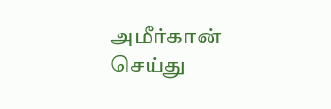அமீர்கான் செய்து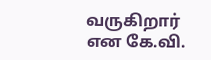வருகிறார் என கே.வி.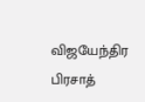விஜயேந்திர பிரசாத்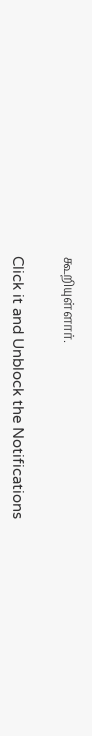கூறியுள்ளார்.


Click it and Unblock the Notifications